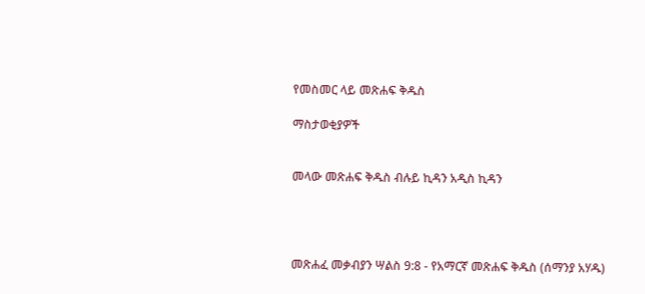የመስመር ላይ መጽሐፍ ቅዱስ

ማስታወቂያዎች


መላው መጽሐፍ ቅዱስ ብሉይ ኪዳን አዲስ ኪዳን




መጽሐፈ መቃብያን ሣልስ 9:8 - የአማርኛ መጽሐፍ ቅዱስ (ሰማንያ አሃዱ)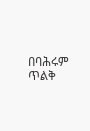በባሕሩም ጥልቅ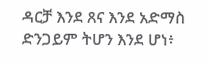ዳርቻ እንደ ጸና እንደ አድማስ ድንጋይም ትሆን እንደ ሆነ፥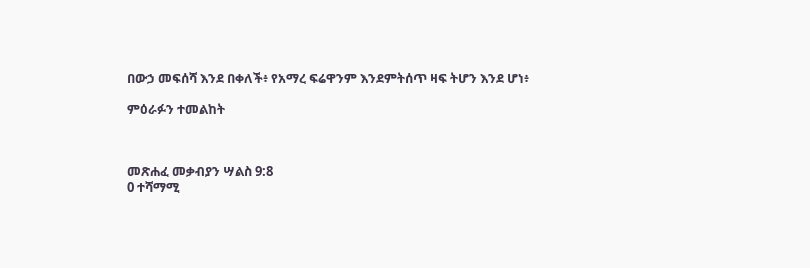በውኃ መፍሰሻ እንደ በቀለች፥ የአማረ ፍሬዋንም እንደምትሰጥ ዛፍ ትሆን እንደ ሆነ፥

ምዕራፉን ተመልከት



መጽሐፈ መቃብያን ሣልስ 9:8
0 ተሻማሚ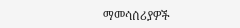ማመሳሰሪያዎች